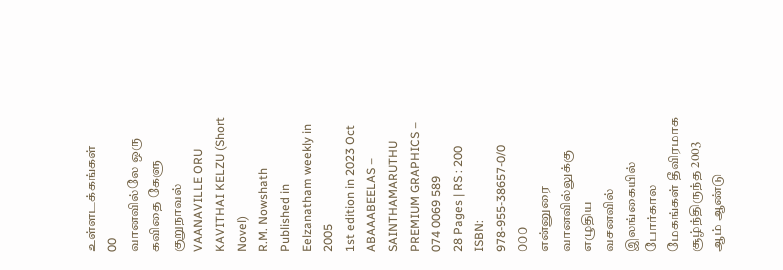உள்ளடக்கங்கள்
00
வானவில்லே ஒரு கவிதை கேளு
குறுநாவல்
VAANAVILLE ORU KAVITHAI KELZU (Short Novel)
R.M. Nowshath
Published in Eelzanatham weekly in
2005
1st edition in 2023 Oct
ABAAABEELAS – SAINTHAMARUTHU
PREMIUM GRAPHICS – 074 0069 589
28 Pages | RS : 200
ISBN: 978-955-38657-0/0
௦௦௦
என்னுரை
வானவில்லுக்கு எழுதிய
வசனவில்
இலங்கையில் போர்கால மேகங்கள் தீவிரமாக சூழ்ந்திருந்த 2003 ஆம் ஆண்டு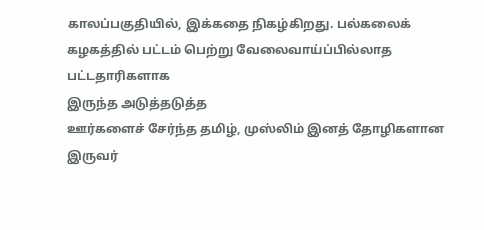காலப்பகுதியில், இக்கதை நிகழ்கிறது. பல்கலைக்
கழகத்தில் பட்டம் பெற்று வேலைவாய்ப்பில்லாத பட்டதாரிகளாக
இருந்த அடுத்தடுத்த
ஊர்களைச் சேர்ந்த தமிழ், முஸ்லிம் இனத் தோழிகளான இருவர்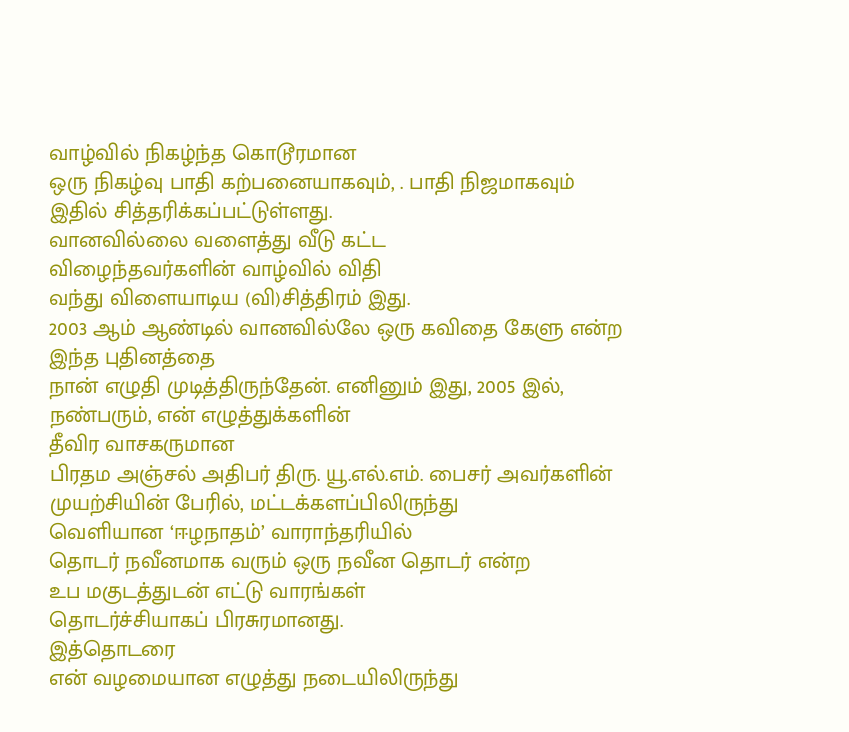வாழ்வில் நிகழ்ந்த கொடூரமான
ஒரு நிகழ்வு பாதி கற்பனையாகவும், . பாதி நிஜமாகவும் இதில் சித்தரிக்கப்பட்டுள்ளது.
வானவில்லை வளைத்து வீடு கட்ட
விழைந்தவர்களின் வாழ்வில் விதி
வந்து விளையாடிய (வி)சித்திரம் இது.
2003 ஆம் ஆண்டில் வானவில்லே ஒரு கவிதை கேளு என்ற இந்த புதினத்தை
நான் எழுதி முடித்திருந்தேன். எனினும் இது, 2005 இல், நண்பரும், என் எழுத்துக்களின்
தீவிர வாசகருமான
பிரதம அஞ்சல் அதிபர் திரு. யூ.எல்.எம். பைசர் அவர்களின் முயற்சியின் பேரில், மட்டக்களப்பிலிருந்து
வெளியான ‘ஈழநாதம்’ வாராந்தரியில்
தொடர் நவீனமாக வரும் ஒரு நவீன தொடர் என்ற
உப மகுடத்துடன் எட்டு வாரங்கள்
தொடர்ச்சியாகப் பிரசுரமானது.
இத்தொடரை
என் வழமையான எழுத்து நடையிலிருந்து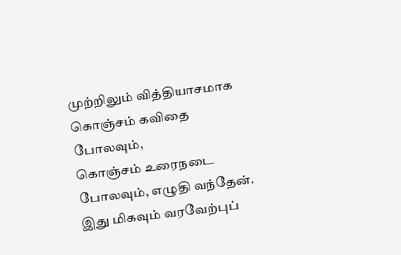முற்றிலும் வித்தியாசமாக
கொஞ்சம் கவிதை போலவும்,
கொஞ்சம் உரைநடை போலவும், எழுதி வந்தேன். இது மிகவும் வரவேற்புப்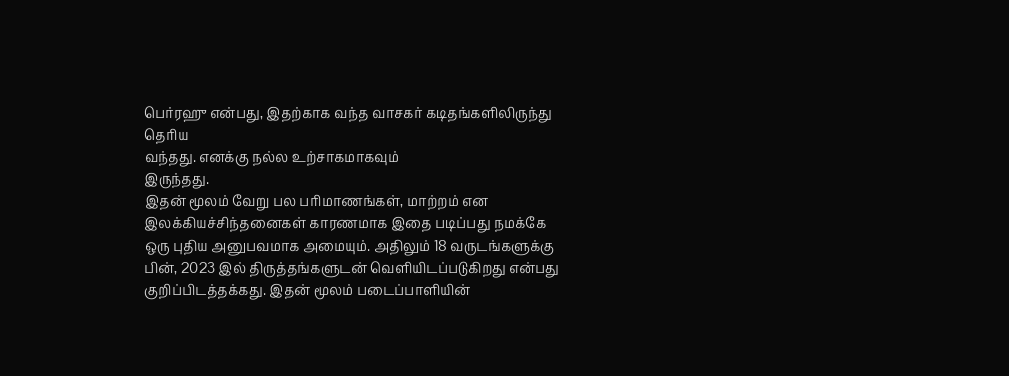பெர்ரஹு என்பது, இதற்காக வந்த வாசகர் கடிதங்களிலிருந்து தெரிய
வந்தது. எனக்கு நல்ல உற்சாகமாகவும்
இருந்தது.
இதன் மூலம் வேறு பல பரிமாணங்கள், மாற்றம் என இலக்கியச்சிந்தனைகள் காரணமாக இதை படிப்பது நமக்கே ஒரு புதிய அனுபவமாக அமையும். அதிலும் 18 வருடங்களுக்கு பின், 2023 இல் திருத்தங்களுடன் வெளியிடப்படுகிறது என்பது குறிப்பிடத்தக்கது. இதன் மூலம் படைப்பாளியின்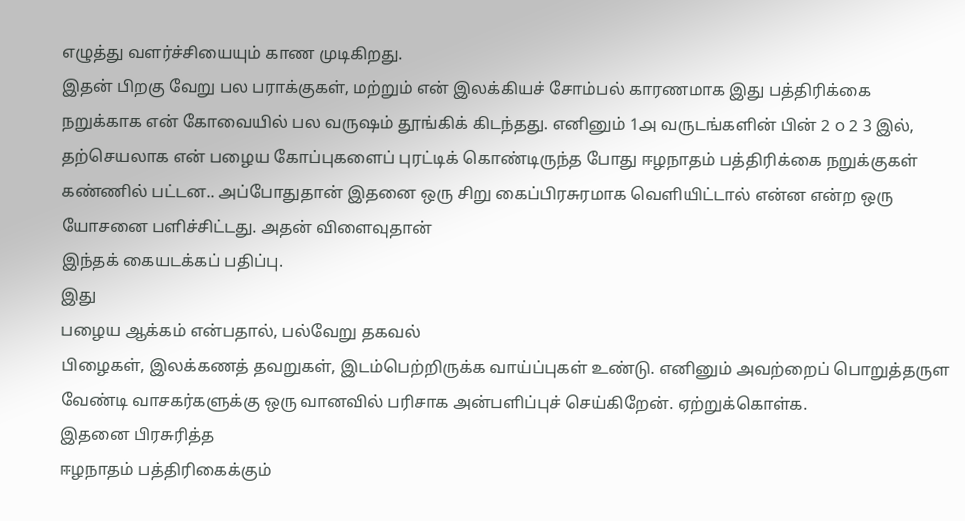எழுத்து வளர்ச்சியையும் காண முடிகிறது.
இதன் பிறகு வேறு பல பராக்குகள், மற்றும் என் இலக்கியச் சோம்பல் காரணமாக இது பத்திரிக்கை நறுக்காக என் கோவையில் பல வருஷம் தூங்கிக் கிடந்தது. எனினும் 1௮ வருடங்களின் பின் 2 ௦ 2 3 இல், தற்செயலாக என் பழைய கோப்புகளைப் புரட்டிக் கொண்டிருந்த போது ஈழநாதம் பத்திரிக்கை நறுக்குகள் கண்ணில் பட்டன.. அப்போதுதான் இதனை ஒரு சிறு கைப்பிரசுரமாக வெளியிட்டால் என்ன என்ற ஒரு யோசனை பளிச்சிட்டது. அதன் விளைவுதான்
இந்தக் கையடக்கப் பதிப்பு.
இது
பழைய ஆக்கம் என்பதால், பல்வேறு தகவல்
பிழைகள், இலக்கணத் தவறுகள், இடம்பெற்றிருக்க வாய்ப்புகள் உண்டு. எனினும் அவற்றைப் பொறுத்தருள வேண்டி வாசகர்களுக்கு ஒரு வானவில் பரிசாக அன்பளிப்புச் செய்கிறேன். ஏற்றுக்கொள்க.
இதனை பிரசுரித்த
ஈழநாதம் பத்திரிகைக்கும்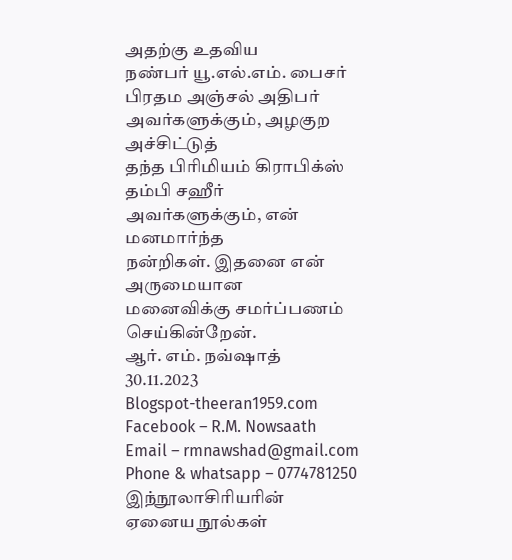அதற்கு உதவிய
நண்பர் யூ.எல்.எம். பைசர்
பிரதம அஞ்சல் அதிபர்
அவர்களுக்கும், அழகுற அச்சிட்டுத்
தந்த பிரிமியம் கிராபிக்ஸ்
தம்பி சஹீர்
அவர்களுக்கும், என் மனமார்ந்த
நன்றிகள். இதனை என் அருமையான
மனைவிக்கு சமர்ப்பணம் செய்கின்றேன்.
ஆர். எம். நவ்ஷாத்
30.11.2023
Blogspot-theeran1959.com
Facebook – R.M. Nowsaath
Email – rmnawshad@gmail.com
Phone & whatsapp – 0774781250
இந்நூலாசிரியரின்
ஏனைய நூல்கள்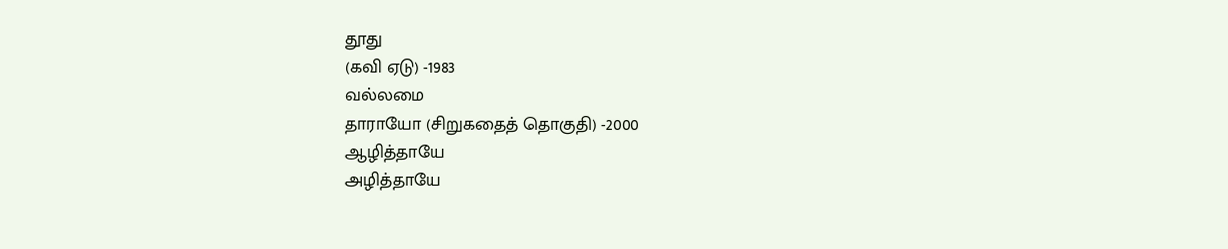தூது
(கவி ஏடு) -1983
வல்லமை
தாராயோ (சிறுகதைத் தொகுதி) -2000
ஆழித்தாயே
அழித்தாயே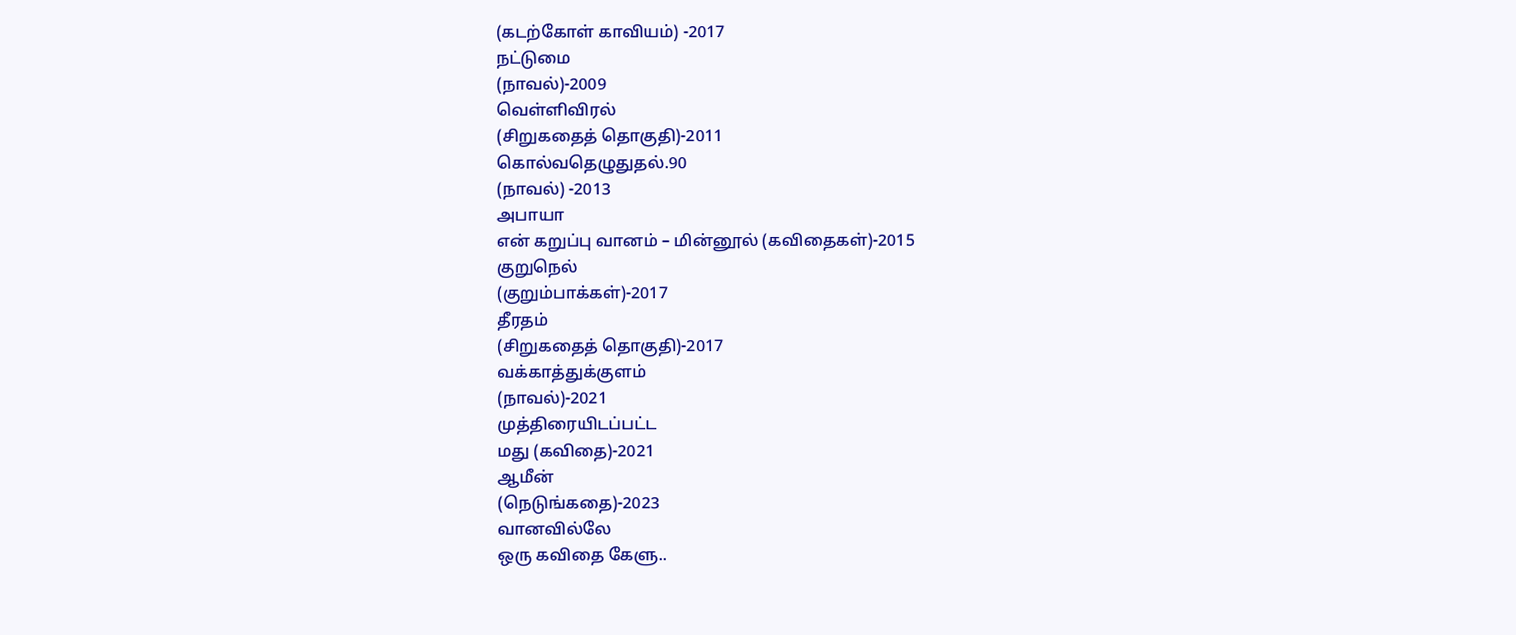(கடற்கோள் காவியம்) -2017
நட்டுமை
(நாவல்)-2009
வெள்ளிவிரல்
(சிறுகதைத் தொகுதி)-2011
கொல்வதெழுதுதல்.90
(நாவல்) -2013
அபாயா
என் கறுப்பு வானம் – மின்னூல் (கவிதைகள்)-2015
குறுநெல்
(குறும்பாக்கள்)-2017
தீரதம்
(சிறுகதைத் தொகுதி)-2017
வக்காத்துக்குளம்
(நாவல்)-2021
முத்திரையிடப்பட்ட
மது (கவிதை)-2021
ஆமீன்
(நெடுங்கதை)-2023
வானவில்லே
ஒரு கவிதை கேளு..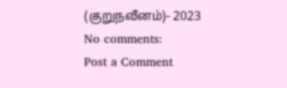(குறுநவீனம்)- 2023
No comments:
Post a Comment